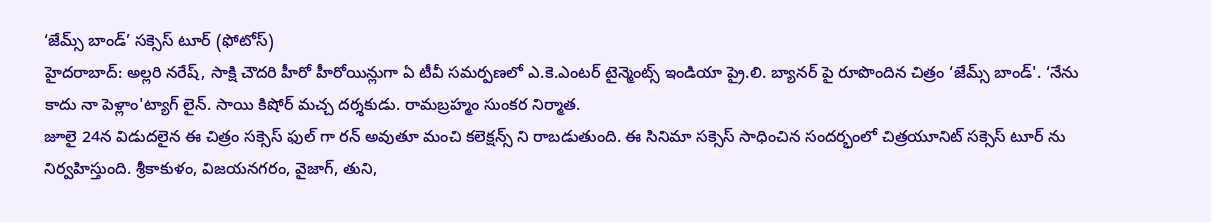‘జేమ్స్ బాండ్’ సక్సెస్ టూర్ (ఫోటోస్)
హైదరాబాద్: అల్లరి నరేష్, సాక్షి చౌదరి హీరో హీరోయిన్లుగా ఏ టీవీ సమర్పణలో ఎ.కె.ఎంటర్ టైన్మెంట్స్ ఇండియా ప్రై.లి. బ్యానర్ పై రూపొందిన చిత్రం ‘జేమ్స్ బాండ్'. ‘నేను కాదు నా పెళ్లాం'ట్యాగ్ లైన్. సాయి కిషోర్ మచ్చ దర్శకుడు. రామబ్రహ్మం సుంకర నిర్మాత.
జూలై 24న విడుదలైన ఈ చిత్రం సక్సెస్ ఫుల్ గా రన్ అవుతూ మంచి కలెక్షన్స్ ని రాబడుతుంది. ఈ సినిమా సక్సెస్ సాధించిన సందర్భంలో చిత్రయూనిట్ సక్సెస్ టూర్ ను నిర్వహిస్తుంది. శ్రీకాకుళం, విజయనగరం, వైజాగ్, తుని,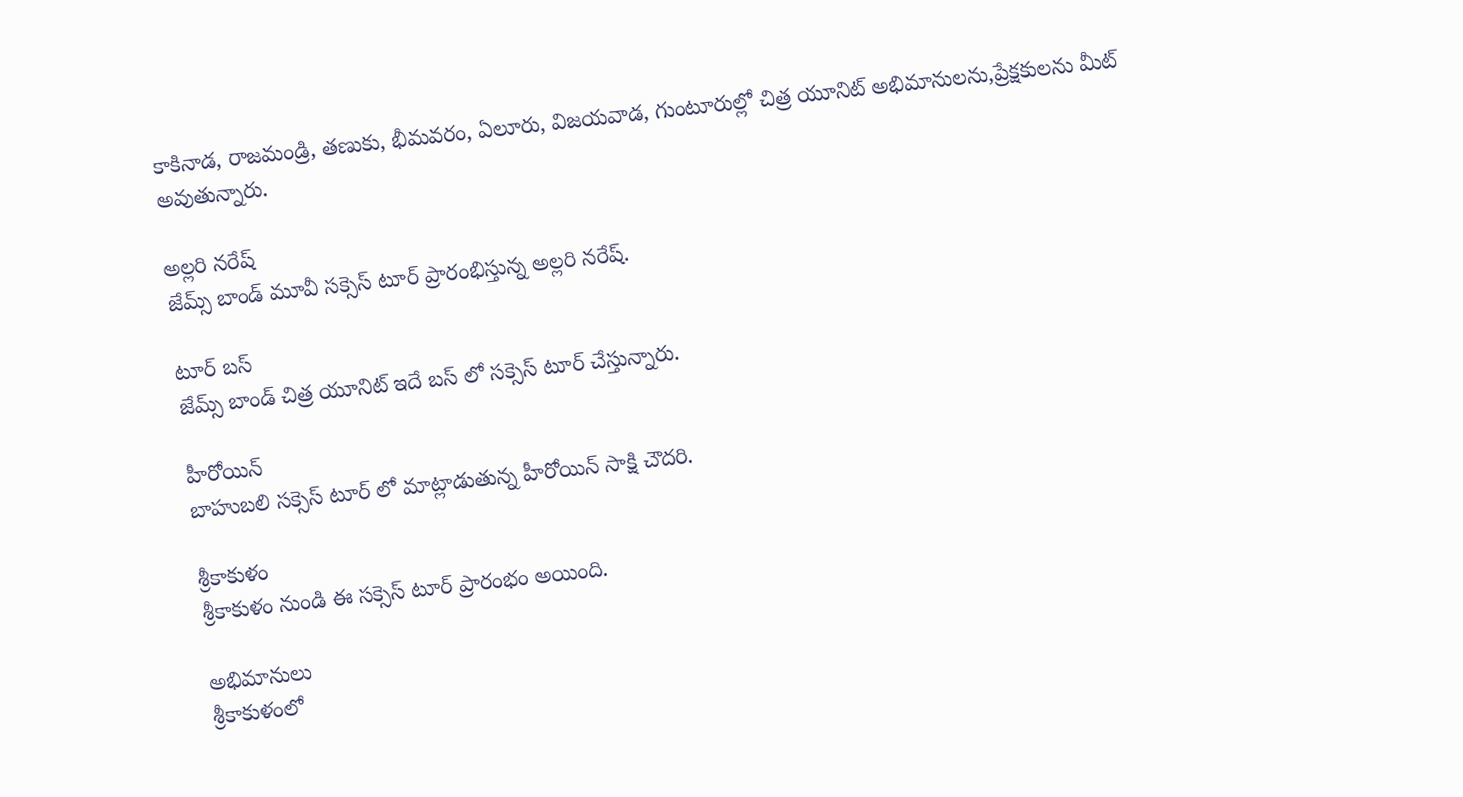కాకినాడ, రాజమండ్రి, తణుకు, భీమవరం, ఏలూరు, విజయవాడ, గుంటూరుల్లో చిత్ర యూనిట్ అభిమానులను,ప్రేక్షకులను మీట్ అవుతున్నారు.

అల్లరి నరేష్
జేమ్స్ బాండ్ మూవీ సక్సెస్ టూర్ ప్రారంభిస్తున్న అల్లరి నరేష్.

టూర్ బస్
జేమ్స్ బాండ్ చిత్ర యూనిట్ ఇదే బస్ లో సక్సెస్ టూర్ చేస్తున్నారు.

హీరోయిన్
బాహుబలి సక్సెస్ టూర్ లో మాట్లాడుతున్న హీరోయిన్ సాక్షి చౌదరి.

శ్రీకాకుళం
శ్రీకాకుళం నుండి ఈ సక్సెస్ టూర్ ప్రారంభం అయింది.

అభిమానులు
శ్రీకాకుళంలో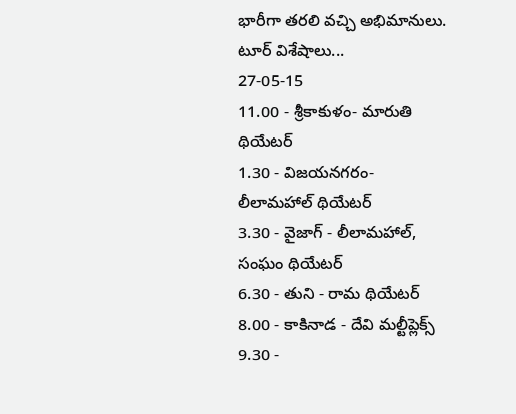భారీగా తరలి వచ్చి అభిమానులు.
టూర్ విశేషాలు...
27-05-15
11.00 - శ్రీకాకుళం- మారుతి థియేటర్
1.30 - విజయనగరం- లీలామహాల్ థియేటర్
3.30 - వైజాగ్ - లీలామహాల్, సంఘం థియేటర్
6.30 - తుని - రామ థియేటర్
8.00 - కాకినాడ - దేవి మల్టీప్లెక్స్
9.30 -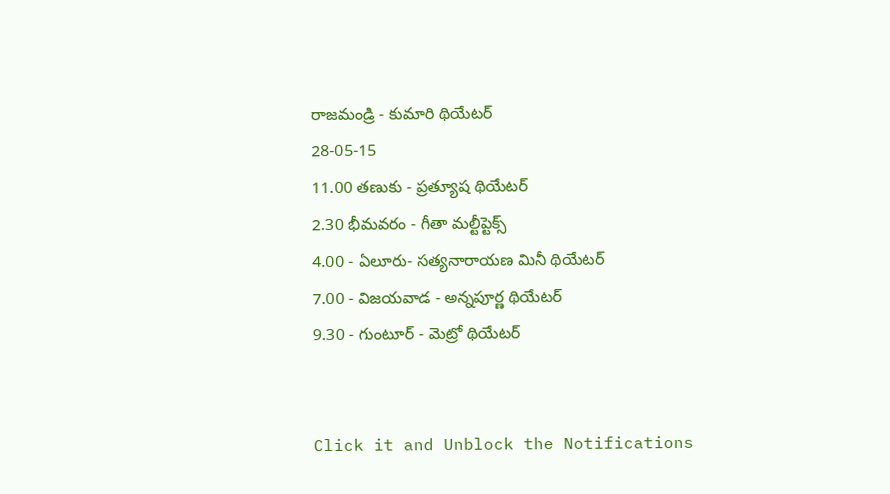రాజమండ్రి - కుమారి థియేటర్
28-05-15
11.00 తణుకు - ప్రత్యూష థియేటర్
2.30 భీమవరం - గీతా మల్టీప్టెక్స్
4.00 - ఏలూరు- సత్యనారాయణ మినీ థియేటర్
7.00 - విజయవాడ - అన్నపూర్ణ థియేటర్
9.30 - గుంటూర్ - మెట్రో థియేటర్


Click it and Unblock the Notifications